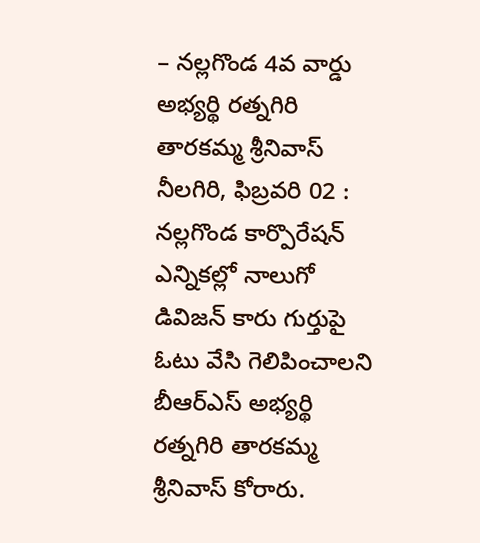– నల్లగొండ 4వ వార్డు అభ్యర్థి రత్నగిరి తారకమ్మ శ్రీనివాస్
నీలగిరి, ఫిబ్రవరి 02 : నల్లగొండ కార్పొరేషన్ ఎన్నికల్లో నాలుగో డివిజన్ కారు గుర్తుపై ఓటు వేసి గెలిపించాలని బీఆర్ఎస్ అభ్యర్థి రత్నగిరి తారకమ్మ శ్రీనివాస్ కోరారు.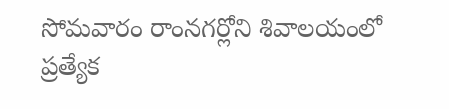సోమవారం రాంనగర్లోని శివాలయంలో ప్రత్యేక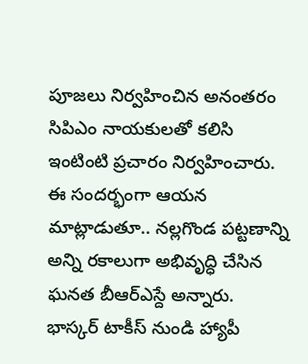పూజలు నిర్వహించిన అనంతరం సిపిఎం నాయకులతో కలిసి ఇంటింటి ప్రచారం నిర్వహించారు. ఈ సందర్భంగా ఆయన మాట్లాడుతూ.. నల్లగొండ పట్టణాన్ని అన్ని రకాలుగా అభివృద్ధి చేసిన ఘనత బీఆర్ఎస్దే అన్నారు. భాస్కర్ టాకీస్ నుండి హ్యాపీ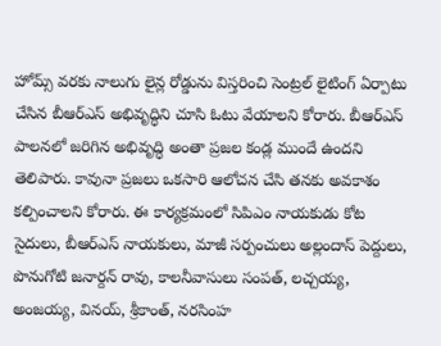హోమ్స్ వరకు నాలుగు లైన్ల రోడ్డును విస్తరించి సెంట్రల్ లైటింగ్ ఏర్పాటు చేసిన బీఆర్ఎస్ అభివృద్ధిని చూసి ఓటు వేయాలని కోరారు. బీఆర్ఎస్ పాలనలో జరిగిన అభివృద్ధి అంతా ప్రజల కండ్ల ముందే ఉందని తెలిపారు. కావునా ప్రజలు ఒకసారి ఆలోచన చేసి తనకు అవకాశం కల్పించాలని కోరారు. ఈ కార్యక్రమంలో సిపిఎం నాయకుడు కోట సైదులు, బీఆర్ఎస్ నాయకులు, మాజీ సర్పంచులు అల్లందాస్ పెద్దులు, పొనుగోటి జనార్దన్ రావు, కాలనీవాసులు సంపత్, లచ్చయ్య, అంజయ్య, వినయ్, శ్రీకాంత్, నరసింహ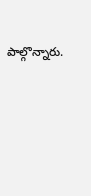పాల్గొన్నారు.